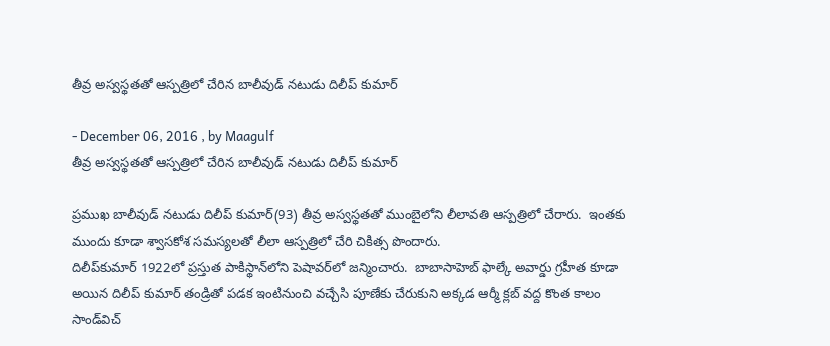తీవ్ర అస్వస్థతతో ఆస్పత్రిలో చేరిన బాలీవుడ్ నటుడు దిలీప్ కుమార్

- December 06, 2016 , by Maagulf
తీవ్ర అస్వస్థతతో ఆస్పత్రిలో చేరిన బాలీవుడ్ నటుడు దిలీప్ కుమార్

ప్రముఖ బాలీవుడ్ నటుడు దిలీప్ కుమార్(93) తీవ్ర అస్వస్థతతో ముంబైలోని లీలావతి ఆస్పత్రిలో చేరారు.  ఇంతకు ముందు కూడా శ్వాసకోశ సమస్యలతో లీలా ఆస్పత్రిలో చేరి చికిత్స పొందారు.
దిలీప్‌కుమార్ 1922లో ప్రస్తుత పాకిస్థాన్‌లోని పెషావర్‌లో జన్మించారు.  బాబాసాహెబ్ ఫాల్కే అవార్డు గ్రహీత కూడా అయిన దిలీప్ కుమార్ తండ్రితో పడక ఇంటినుంచి వచ్చేసి పూణేకు చేరుకుని అక్కడ ఆర్మీ క్లబ్ వద్ద కొంత కాలం సాండ్‌విచ్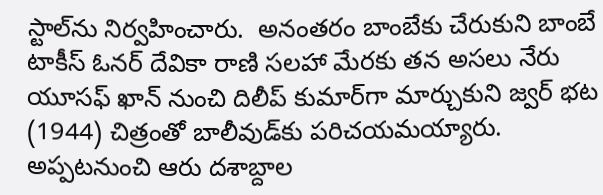స్టాల్‌ను నిర్వహించారు.  అనంతరం బాంబేకు చేరుకుని బాంబే టాకీస్ ఓనర్ దేవికా రాణి సలహా మేరకు తన అసలు నేరు యూసఫ్ ఖాన్ నుంచి దిలీప్ కుమార్‌గా మార్చుకుని జ్వర్ భట (1944) చిత్రంతో బాలీవుడ్‌కు పరిచయమయ్యారు. అప్పటనుంచి ఆరు దశాబ్దాల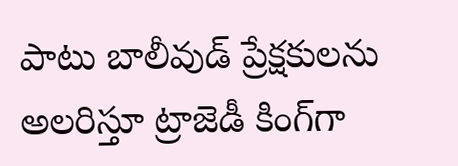పాటు బాలీవుడ్ ప్రేక్షకులను అలరిస్తూ ట్రాజెడీ కింగ్‌గా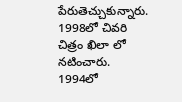పేరుతెచ్చుకున్నారు.  1998లో చివరి చిత్రం ఖిలా లో నటించారు.  1994లో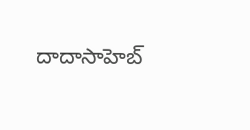దాదాసాహెబ్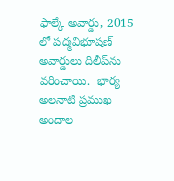ఫాల్కే అవార్డు, 2015 లో పద్మవిభూషణ్ అవార్డులు దిలీప్‌ను వరించాయి.  భార్య అలనాటి ప్రముఖ అందాల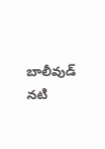బాలీవుడ్ నటి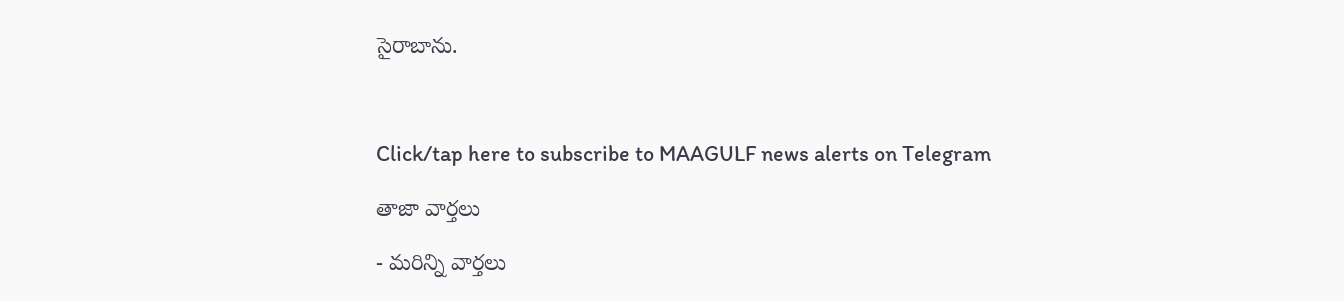సైరాబాను.



Click/tap here to subscribe to MAAGULF news alerts on Telegram

తాజా వార్తలు

- మరిన్ని వార్తలు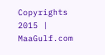Copyrights 2015 | MaaGulf.com